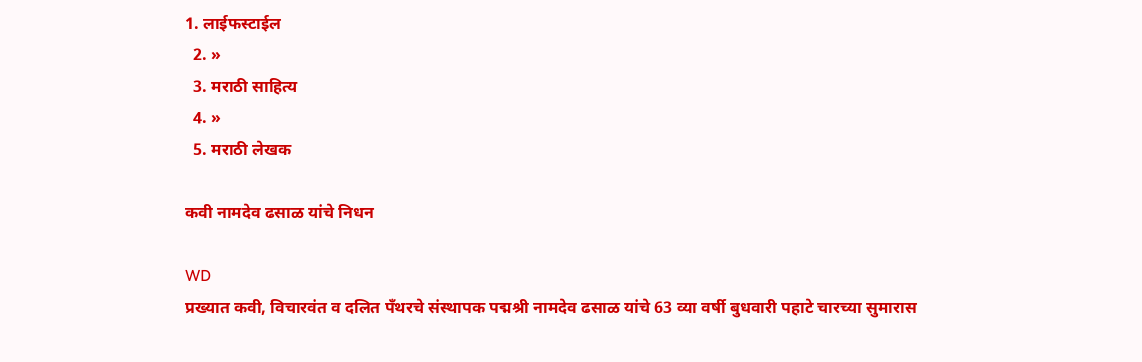1. लाईफस्टाईल
  2. »
  3. मराठी साहित्य
  4. »
  5. मराठी लेखक

कवी नामदेव ढसाळ यांचे निधन

WD
प्रख्यात कवी, विचारवंत व दलित पँथरचे संस्थापक पद्मश्री नामदेव ढसाळ यांचे 63 व्या वर्षी बुधवारी पहाटे चारच्या सुमारास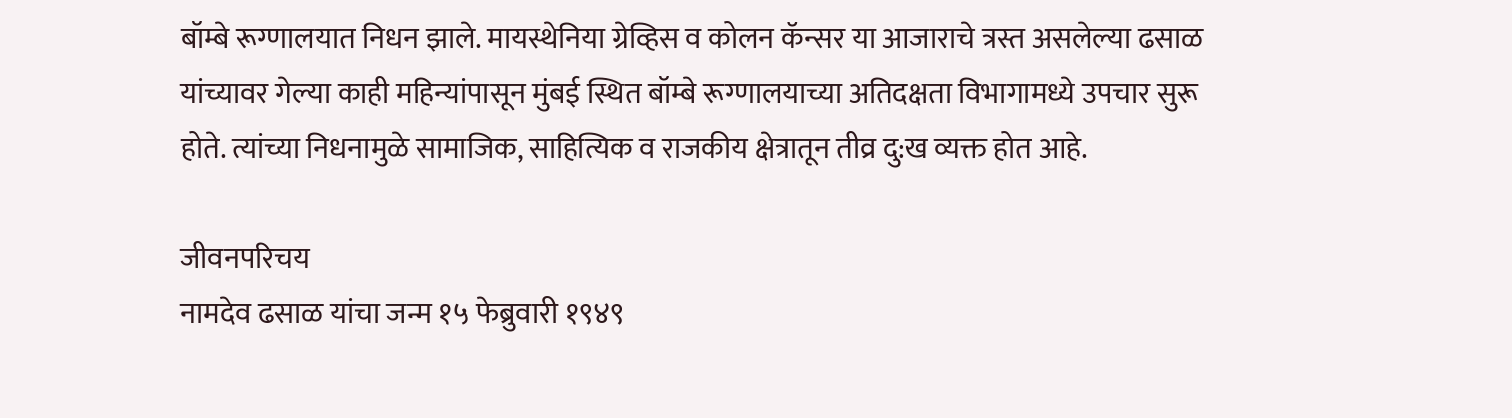बॉम्बे रूग्णालयात निधन झाले. मायस्थेनिया ग्रेव्हिस व कोलन कॅन्सर या आजाराचे त्रस्त असलेल्या ढसाळ यांच्यावर गेल्या काही महिन्यांपासून मुंबई स्थित बॉम्बे रूग्णालयाच्या अतिदक्षता विभागामध्ये उपचार सुरू होते. त्यांच्या निधनामुळे सामाजिक, साहित्यिक व राजकीय क्षेत्रातून तीव्र दु:ख व्यक्त होत आहे.

जीवनपरिचय
नामदेव ढसाळ यांचा जन्म १५ फेब्रुवारी १९४९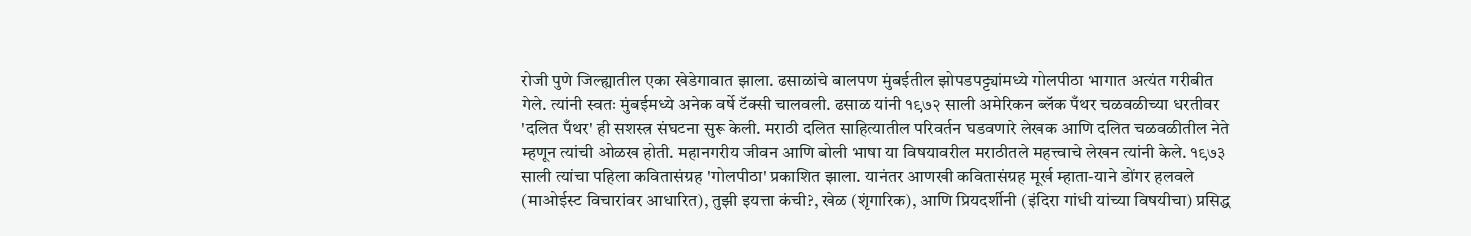रोजी पुणे जिल्ह्यातील एका खेडेगावात झाला. ढसाळांचे बालपण मुंबईतील झोपडपट्ट्यांमध्ये गोलपीठा भागात अत्यंत गरीबीत गेले. त्यांनी स्वतः मुंबईमध्ये अनेक वर्षे टॅक्सी चालवली. ढसाळ यांनी १९७२ साली अमेरिकन ब्लॅक पँथर चळवळीच्या धरतीवर 'दलित पँथर' ही सशस्त्र संघटना सुरू केली. मराठी दलित साहित्यातील परिवर्तन घडवणारे लेखक आणि दलित चळवळीतील नेते म्हणून त्यांची ओळख होती. महानगरीय जीवन आणि बोली भाषा या विषयावरील मराठीतले महत्त्वाचे लेखन त्यांनी केले. १९७३ साली त्यांचा पहिला कवितासंग्रह 'गोलपीठा' प्रकाशित झाला. यानंतर आणखी कवितासंग्रह मूर्ख म्हाता-याने डोंगर हलवले (माओईस्ट विचारांवर आधारित), तुझी इयत्ता कंची?, खेळ (शृंगारिक), आणि प्रियदर्शीनी (इंदिरा गांधी यांच्या विषयीचा) प्रसिद्ध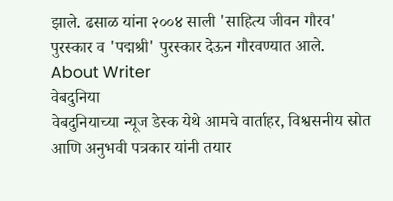झाले. ढसाळ यांना २००४ साली 'साहित्य जीवन गौरव' पुरस्कार व 'पद्मश्री' पुरस्कार देऊन गौरवण्यात आले.
About Writer
वेबदुनिया
वेबदुनियाच्या न्यूज डेस्क येथे आमचे वार्ताहर, विश्वसनीय स्रोत आणि अनुभवी पत्रकार यांनी तयार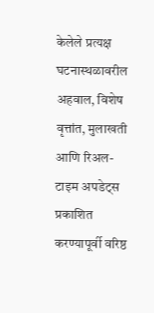केलेले प्रत्यक्ष घटनास्थळावरील अहवाल, विशेष वृत्तांत, मुलाखती आणि रिअल-टाइम अपडेट्स प्रकाशित करण्यापूर्वी वरिष्ठ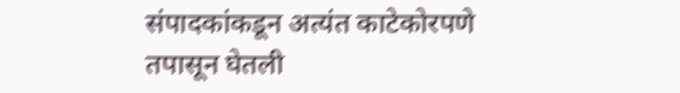संपादकांकडून अत्यंत काटेकोरपणे तपासून घेतली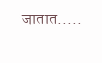जातात.....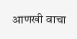आणखी वाचा